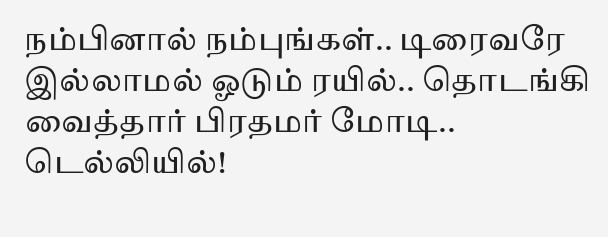நம்பினால் நம்புங்கள்.. டிரைவரே இல்லாமல் ஓடும் ரயில்.. தொடங்கி வைத்தார் பிரதமர் மோடி.. டெல்லியில்!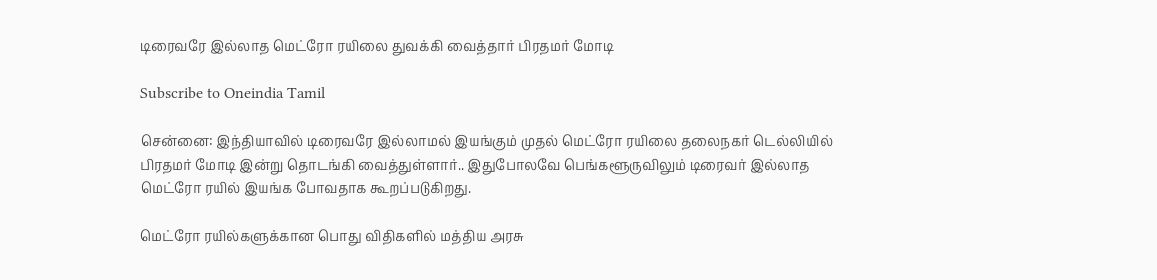டிரைவரே இல்லாத மெட்ரோ ரயிலை துவக்கி வைத்தார் பிரதமர் மோடி

Subscribe to Oneindia Tamil

சென்னை: இந்தியாவில் டிரைவரே இல்லாமல் இயங்கும் முதல் மெட்ரோ ரயிலை தலைநகர் டெல்லியில்
பிரதமர் மோடி இன்று தொடங்கி வைத்துள்ளார்.. இதுபோலவே பெங்களூருவிலும் டிரைவர் இல்லாத மெட்ரோ ரயில் இயங்க போவதாக கூறப்படுகிறது.

மெட்ரோ ரயில்களுக்கான பொது விதிகளில் மத்திய அரசு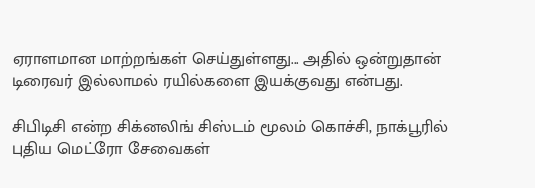ஏராளமான மாற்றங்கள் செய்துள்ளது... அதில் ஒன்றுதான் டிரைவர் இல்லாமல் ரயில்களை இயக்குவது என்பது.

சிபிடிசி என்ற சிக்னலிங் சிஸ்டம் மூலம் கொச்சி, நாக்பூரில் புதிய மெட்ரோ சேவைகள்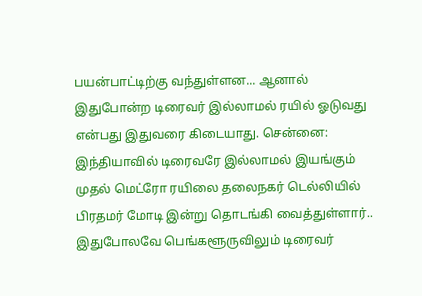பயன்பாட்டிற்கு வந்துள்ளன... ஆனால் இதுபோன்ற டிரைவர் இல்லாமல் ரயில் ஓடுவது என்பது இதுவரை கிடையாது. சென்னை: இந்தியாவில் டிரைவரே இல்லாமல் இயங்கும் முதல் மெட்ரோ ரயிலை தலைநகர் டெல்லியில்
பிரதமர் மோடி இன்று தொடங்கி வைத்துள்ளார்.. இதுபோலவே பெங்களூருவிலும் டிரைவர்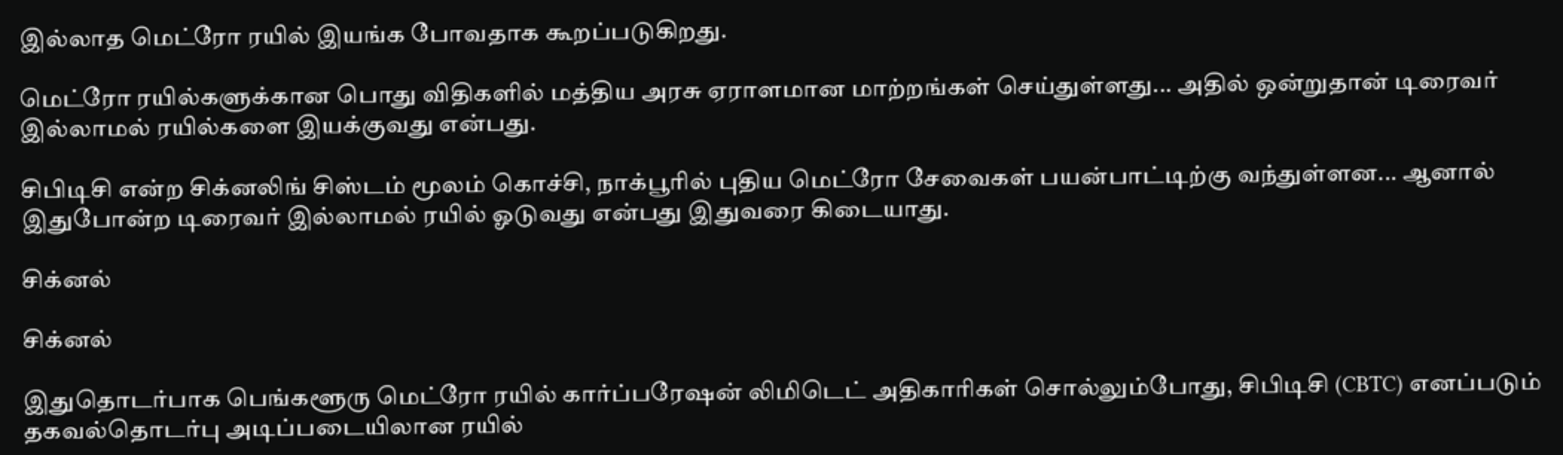இல்லாத மெட்ரோ ரயில் இயங்க போவதாக கூறப்படுகிறது.

மெட்ரோ ரயில்களுக்கான பொது விதிகளில் மத்திய அரசு ஏராளமான மாற்றங்கள் செய்துள்ளது... அதில் ஒன்றுதான் டிரைவர் இல்லாமல் ரயில்களை இயக்குவது என்பது.

சிபிடிசி என்ற சிக்னலிங் சிஸ்டம் மூலம் கொச்சி, நாக்பூரில் புதிய மெட்ரோ சேவைகள் பயன்பாட்டிற்கு வந்துள்ளன... ஆனால் இதுபோன்ற டிரைவர் இல்லாமல் ரயில் ஓடுவது என்பது இதுவரை கிடையாது.

சிக்னல்

சிக்னல்

இதுதொடர்பாக பெங்களூரு மெட்ரோ ரயில் கார்ப்பரேஷன் லிமிடெட் அதிகாரிகள் சொல்லும்போது, சிபிடிசி (CBTC) எனப்படும் தகவல்தொடர்பு அடிப்படையிலான ரயில்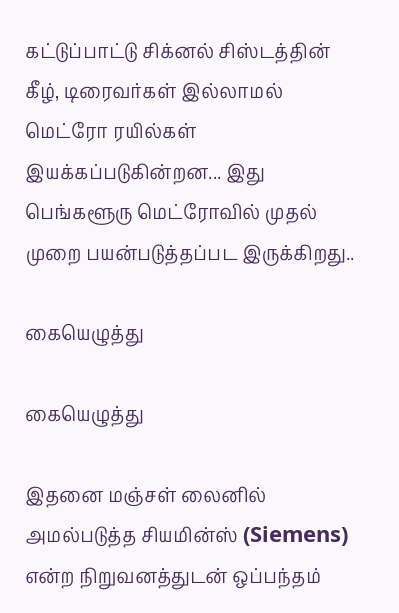கட்டுப்பாட்டு சிக்னல் சிஸ்டத்தின் கீழ், டிரைவர்கள் இல்லாமல் மெட்ரோ ரயில்கள் இயக்கப்படுகின்றன... இது பெங்களூரு மெட்ரோவில் முதல் முறை பயன்படுத்தப்பட இருக்கிறது..

கையெழுத்து

கையெழுத்து

இதனை மஞ்சள் லைனில் அமல்படுத்த சியமின்ஸ் (Siemens) என்ற நிறுவனத்துடன் ஒப்பந்தம்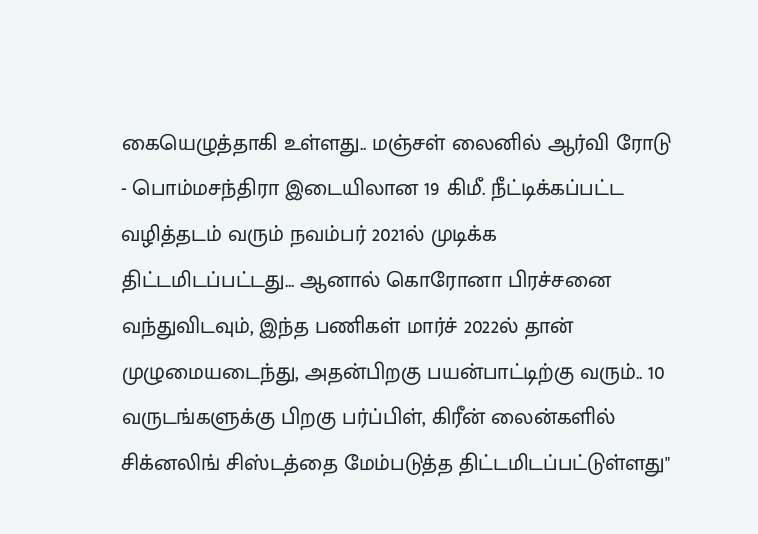கையெழுத்தாகி உள்ளது.. மஞ்சள் லைனில் ஆர்வி ரோடு - பொம்மசந்திரா இடையிலான 19 கிமீ. நீட்டிக்கப்பட்ட வழித்தடம் வரும் நவம்பர் 2021ல் முடிக்க திட்டமிடப்பட்டது... ஆனால் கொரோனா பிரச்சனை வந்துவிடவும், இந்த பணிகள் மார்ச் 2022ல் தான் முழுமையடைந்து, அதன்பிறகு பயன்பாட்டிற்கு வரும்.. 10 வருடங்களுக்கு பிறகு பர்ப்பிள், கிரீன் லைன்களில் சிக்னலிங் சிஸ்டத்தை மேம்படுத்த திட்டமிடப்பட்டுள்ளது"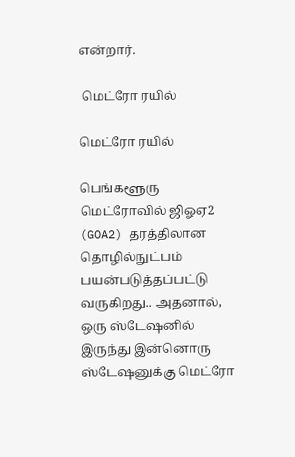என்றார்.

 மெட்ரோ ரயில்

மெட்ரோ ரயில்

பெங்களூரு மெட்ரோவில் ஜிஓஏ2 (GOA2) தரத்திலான தொழில்நுட்பம் பயன்படுத்தப்பட்டு வருகிறது.. அதனால், ஒரு ஸ்டேஷனில் இருந்து இன்னொரு ஸ்டேஷனுக்கு மெட்ரோ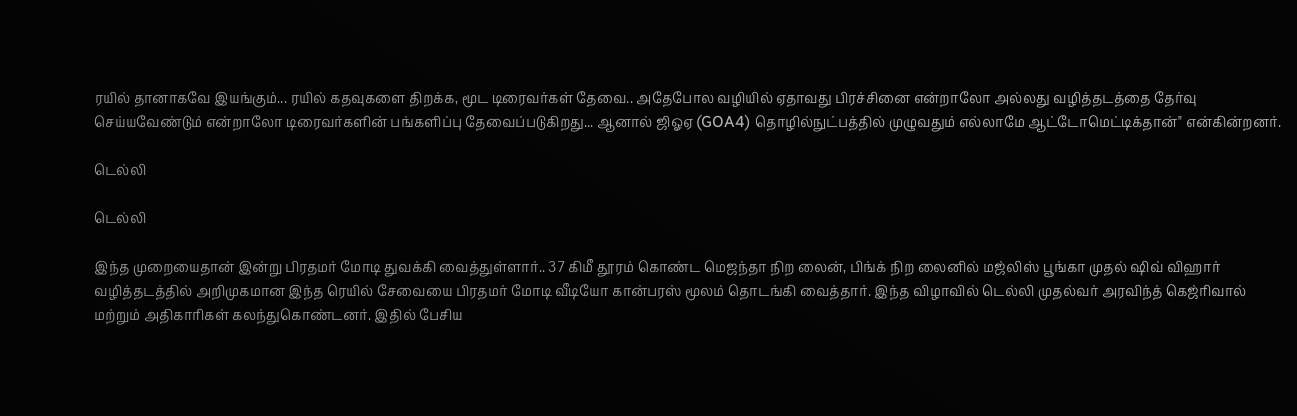ரயில் தானாகவே இயங்கும்... ரயில் கதவுகளை திறக்க, மூட டிரைவர்கள் தேவை.. அதேபோல வழியில் ஏதாவது பிரச்சினை என்றாலோ அல்லது வழித்தடத்தை தேர்வு செய்யவேண்டும் என்றாலோ டிரைவர்களின் பங்களிப்பு தேவைப்படுகிறது... ஆனால் ஜிஓஏ (GOA4) தொழில்நுட்பத்தில் முழுவதும் எல்லாமே ஆட்டோமெட்டிக்தான்" என்கின்றனர்.

டெல்லி

டெல்லி

இந்த முறையைதான் இன்று பிரதமர் மோடி துவக்கி வைத்துள்ளார்.. 37 கிமீ தூரம் கொண்ட மெஜந்தா நிற லைன், பிங்க் நிற லைனில் மஜ்லிஸ் பூங்கா முதல் ஷிவ் விஹார் வழித்தடத்தில் அறிமுகமான இந்த ரெயில் சேவையை பிரதமர் மோடி வீடியோ கான்பரஸ் மூலம் தொடங்கி வைத்தார். இந்த விழாவில் டெல்லி முதல்வர் அரவிந்த் கெஜ்ரிவால் மற்றும் அதிகாரிகள் கலந்துகொண்டனர். இதில் பேசிய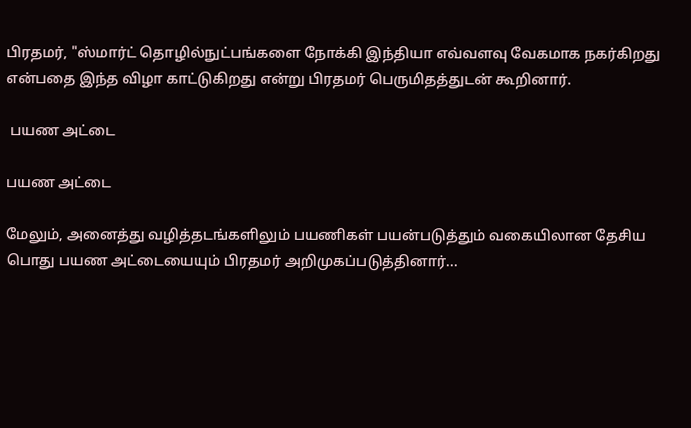பிரதமர், "ஸ்மார்ட் தொழில்நுட்பங்களை நோக்கி இந்தியா எவ்வளவு வேகமாக நகர்கிறது என்பதை இந்த விழா காட்டுகிறது என்று பிரதமர் பெருமிதத்துடன் கூறினார்.

 பயண அட்டை

பயண அட்டை

மேலும், அனைத்து வழித்தடங்களிலும் பயணிகள் பயன்படுத்தும் வகையிலான தேசிய பொது பயண அட்டையையும் பிரதமர் அறிமுகப்படுத்தினார்...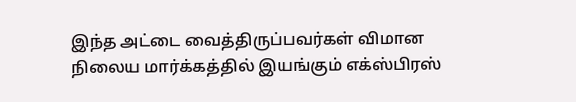இந்த அட்டை வைத்திருப்பவர்கள் விமான நிலைய மார்க்கத்தில் இயங்கும் எக்ஸ்பிரஸ்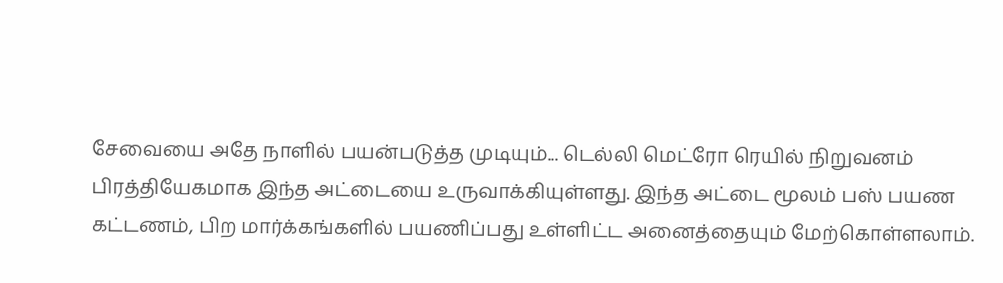சேவையை அதே நாளில் பயன்படுத்த முடியும்... டெல்லி மெட்ரோ ரெயில் நிறுவனம் பிரத்தியேகமாக இந்த அட்டையை உருவாக்கியுள்ளது. இந்த அட்டை மூலம் பஸ் பயண கட்டணம், பிற மார்க்கங்களில் பயணிப்பது உள்ளிட்ட அனைத்தையும் மேற்கொள்ளலாம்.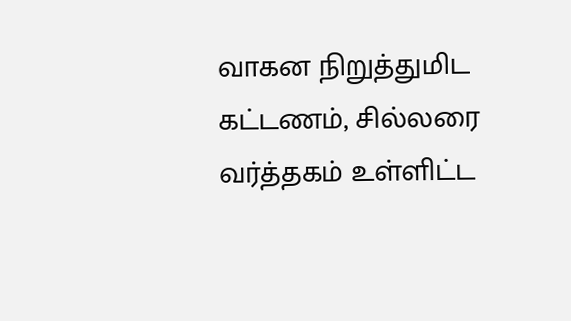வாகன நிறுத்துமிட கட்டணம், சில்லரை வர்த்தகம் உள்ளிட்ட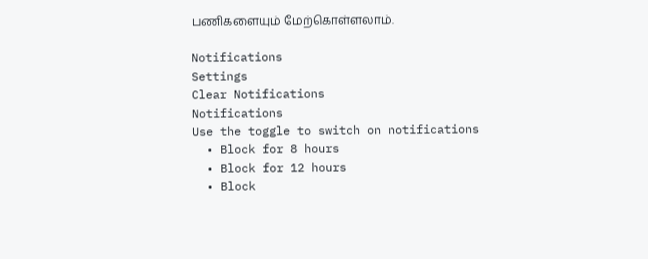பணிகளையும் மேற்கொள்ளலாம்.

Notifications
Settings
Clear Notifications
Notifications
Use the toggle to switch on notifications
  • Block for 8 hours
  • Block for 12 hours
  • Block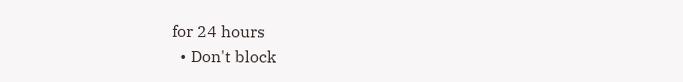for 24 hours
  • Don't block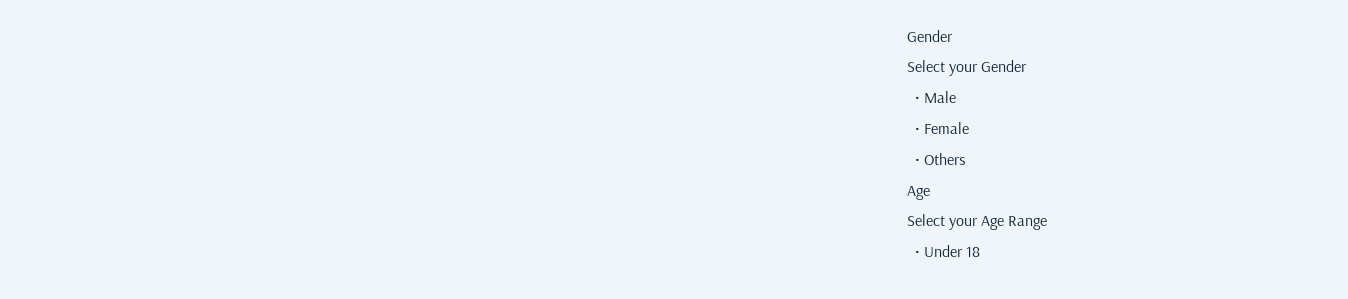Gender
Select your Gender
  • Male
  • Female
  • Others
Age
Select your Age Range
  • Under 18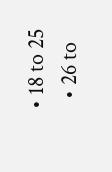• 18 to 25
  • 26 to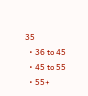35
  • 36 to 45
  • 45 to 55
  • 55+